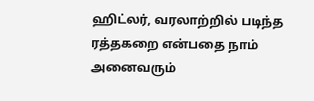ஹிட்லர், வரலாற்றில் படிந்த ரத்தகறை என்பதை நாம் அனைவரும்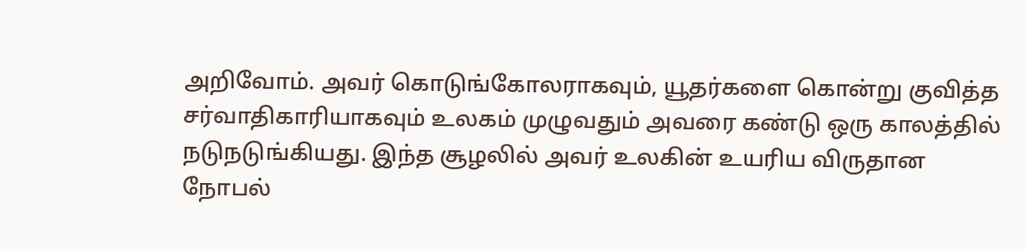அறிவோம். அவர் கொடுங்கோலராகவும், யூதர்களை கொன்று குவித்த சர்வாதிகாரியாகவும் உலகம் முழுவதும் அவரை கண்டு ஒரு காலத்தில் நடுநடுங்கியது. இந்த சூழலில் அவர் உலகின் உயரிய விருதான நோபல்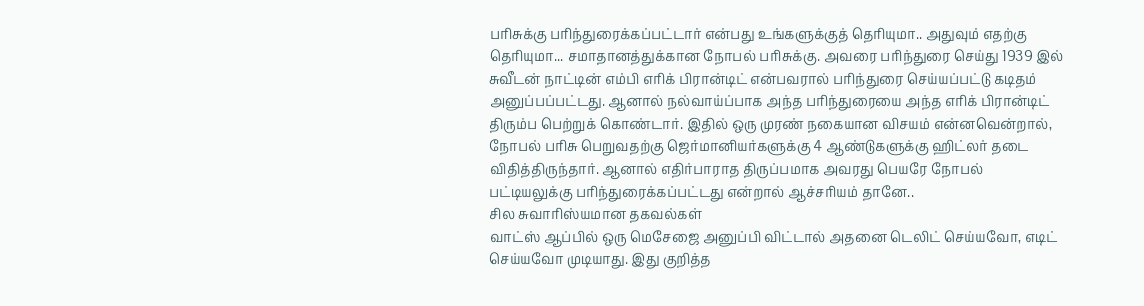பரிசுக்கு பரிந்துரைக்கப்பட்டார் என்பது உங்களுக்குத் தெரியுமா.. அதுவும் எதற்கு தெரியுமா... சமாதானத்துக்கான நோபல் பரிசுக்கு. அவரை பரிந்துரை செய்து 1939 இல் சுவீடன் நாட்டின் எம்பி எரிக் பிரான்டிட் என்பவரால் பரிந்துரை செய்யப்பட்டு கடிதம் அனுப்பப்பட்டது. ஆனால் நல்வாய்ப்பாக அந்த பரிந்துரையை அந்த எரிக் பிரான்டிட் திரும்ப பெற்றுக் கொண்டார். இதில் ஒரு முரண் நகையான விசயம் என்னவென்றால், நோபல் பரிசு பெறுவதற்கு ஜெர்மானியர்களுக்கு 4 ஆண்டுகளுக்கு ஹிட்லர் தடை விதித்திருந்தார். ஆனால் எதிர்பாராத திருப்பமாக அவரது பெயரே நோபல் பட்டியலுக்கு பரிந்துரைக்கப்பட்டது என்றால் ஆச்சரியம் தானே..
சில சுவாரிஸ்யமான தகவல்கள்
வாட்ஸ் ஆப்பில் ஒரு மெசேஜை அனுப்பி விட்டால் அதனை டெலிட் செய்யவோ, எடிட் செய்யவோ முடியாது. இது குறித்த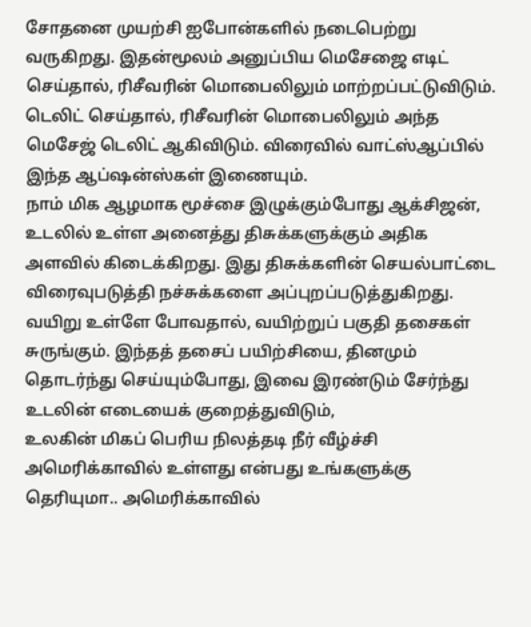சோதனை முயற்சி ஐபோன்களில் நடைபெற்று வருகிறது. இதன்மூலம் அனுப்பிய மெசேஜை எடிட் செய்தால், ரிசீவரின் மொபைலிலும் மாற்றப்பட்டுவிடும். டெலிட் செய்தால், ரிசீவரின் மொபைலிலும் அந்த மெசேஜ் டெலிட் ஆகிவிடும். விரைவில் வாட்ஸ்ஆப்பில் இந்த ஆப்ஷன்ஸ்கள் இணையும்.
நாம் மிக ஆழமாக மூச்சை இழுக்கும்போது ஆக்சிஜன், உடலில் உள்ள அனைத்து திசுக்களுக்கும் அதிக அளவில் கிடைக்கிறது. இது திசுக்களின் செயல்பாட்டை விரைவுபடுத்தி நச்சுக்களை அப்புறப்படுத்துகிறது. வயிறு உள்ளே போவதால், வயிற்றுப் பகுதி தசைகள் சுருங்கும். இந்தத் தசைப் பயிற்சியை, தினமும் தொடர்ந்து செய்யும்போது, இவை இரண்டும் சேர்ந்து உடலின் எடையைக் குறைத்துவிடும்,
உலகின் மிகப் பெரிய நிலத்தடி நீர் வீழ்ச்சி அமெரிக்காவில் உள்ளது என்பது உங்களுக்கு தெரியுமா.. அமெரிக்காவில்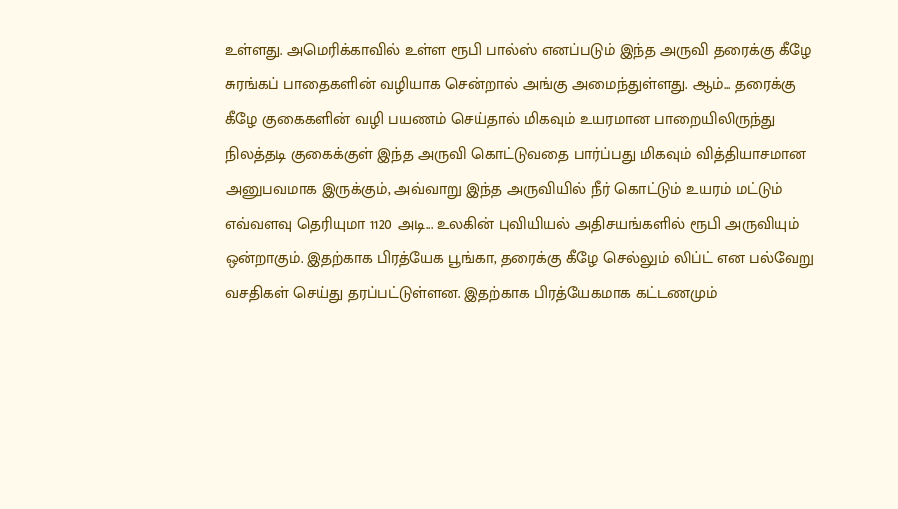உள்ளது. அமெரிக்காவில் உள்ள ரூபி பால்ஸ் எனப்படும் இந்த அருவி தரைக்கு கீழே சுரங்கப் பாதைகளின் வழியாக சென்றால் அங்கு அமைந்துள்ளது. ஆம்... தரைக்கு கீழே குகைகளின் வழி பயணம் செய்தால் மிகவும் உயரமான பாறையிலிருந்து நிலத்தடி குகைக்குள் இந்த அருவி கொட்டுவதை பார்ப்பது மிகவும் வித்தியாசமான அனுபவமாக இருக்கும், அவ்வாறு இந்த அருவியில் நீர் கொட்டும் உயரம் மட்டும் எவ்வளவு தெரியுமா 1120 அடி... உலகின் புவியியல் அதிசயங்களில் ரூபி அருவியும் ஒன்றாகும். இதற்காக பிரத்யேக பூங்கா, தரைக்கு கீழே செல்லும் லிப்ட் என பல்வேறு வசதிகள் செய்து தரப்பட்டுள்ளன. இதற்காக பிரத்யேகமாக கட்டணமும்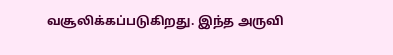வசூலிக்கப்படுகிறது. இந்த அருவி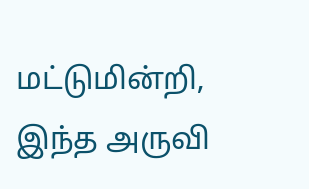மட்டுமின்றி, இந்த அருவி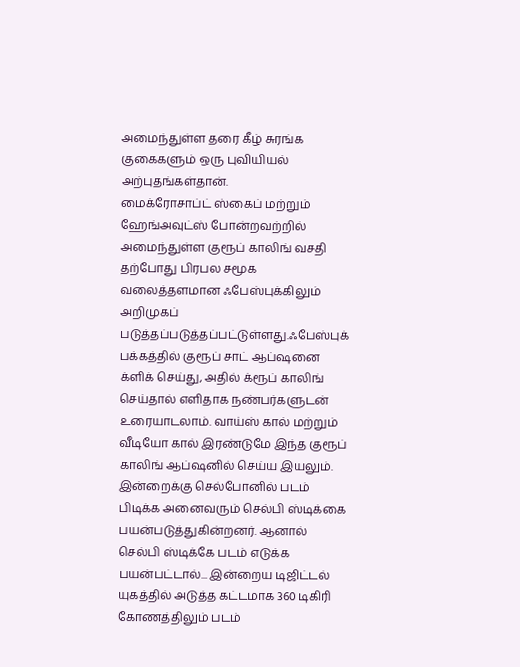அமைந்துள்ள தரை கீழ் சுரங்க குகைகளும் ஒரு புவியியல் அற்புதங்கள்தான்.
மைக்ரோசாப்ட் ஸ்கைப் மற்றும் ஹேங்அவுட்ஸ் போன்றவற்றில் அமைந்துள்ள குரூப் காலிங் வசதி தற்போது பிரபல சமூக வலைத்தளமான ஃபேஸ்புக்கிலும் அறிமுகப் படுத்தப்படுத்தப்பட்டுள்ளது.ஃபேஸ்புக் பக்கத்தில் குரூப் சாட் ஆப்ஷனை க்ளிக் செய்து, அதில் க்ரூப் காலிங் செய்தால் எளிதாக நண்பர்களுடன் உரையாடலாம். வாய்ஸ் கால் மற்றும் வீடியோ கால் இரண்டுமே இந்த குரூப் காலிங் ஆப்ஷனில் செய்ய இயலும்.
இன்றைக்கு செல்போனில் படம் பிடிக்க அனைவரும் செல்பி ஸ்டிக்கை பயன்படுத்துகின்றனர். ஆனால் செல்பி ஸ்டிக்கே படம் எடுக்க பயன்பட்டால்... இன்றைய டிஜிட்டல் யுகத்தில் அடுத்த கட்டமாக 360 டிகிரி கோணத்திலும் படம்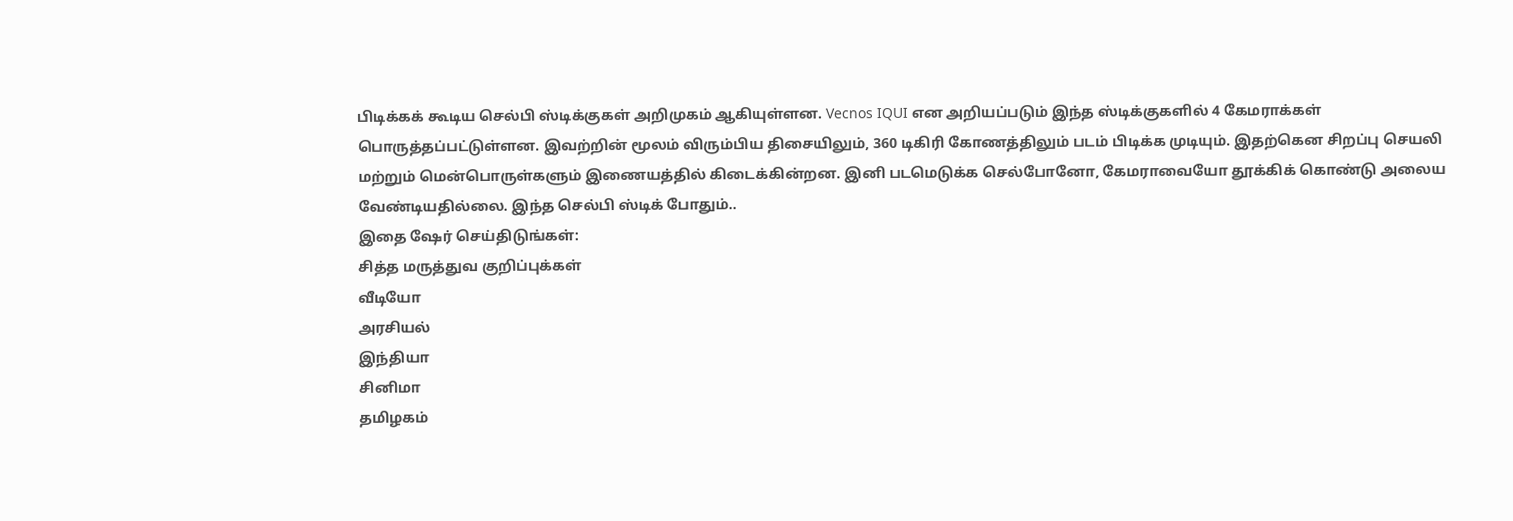பிடிக்கக் கூடிய செல்பி ஸ்டிக்குகள் அறிமுகம் ஆகியுள்ளன. Vecnos IQUI என அறியப்படும் இந்த ஸ்டிக்குகளில் 4 கேமராக்கள் பொருத்தப்பட்டுள்ளன. இவற்றின் மூலம் விரும்பிய திசையிலும், 360 டிகிரி கோணத்திலும் படம் பிடிக்க முடியும். இதற்கென சிறப்பு செயலி மற்றும் மென்பொருள்களும் இணையத்தில் கிடைக்கின்றன. இனி படமெடுக்க செல்போனோ, கேமராவையோ தூக்கிக் கொண்டு அலைய வேண்டியதில்லை. இந்த செல்பி ஸ்டிக் போதும்..
இதை ஷேர் செய்திடுங்கள்:
சித்த மருத்துவ குறிப்புக்கள்
வீடியோ
அரசியல்
இந்தியா
சினிமா
தமிழகம்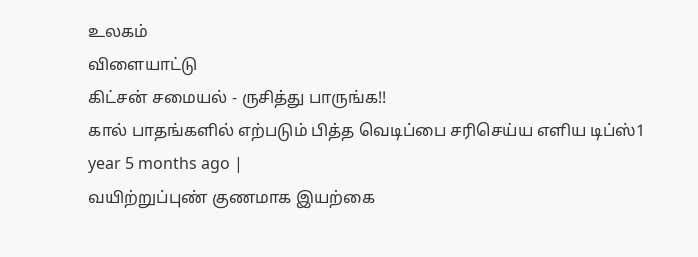உலகம்
விளையாட்டு
கிட்சன் சமையல் - ருசித்து பாருங்க!!
கால் பாதங்களில் எற்படும் பித்த வெடிப்பை சரிசெய்ய எளிய டிப்ஸ்1 year 5 months ago |
வயிற்றுப்புண் குணமாக இயற்கை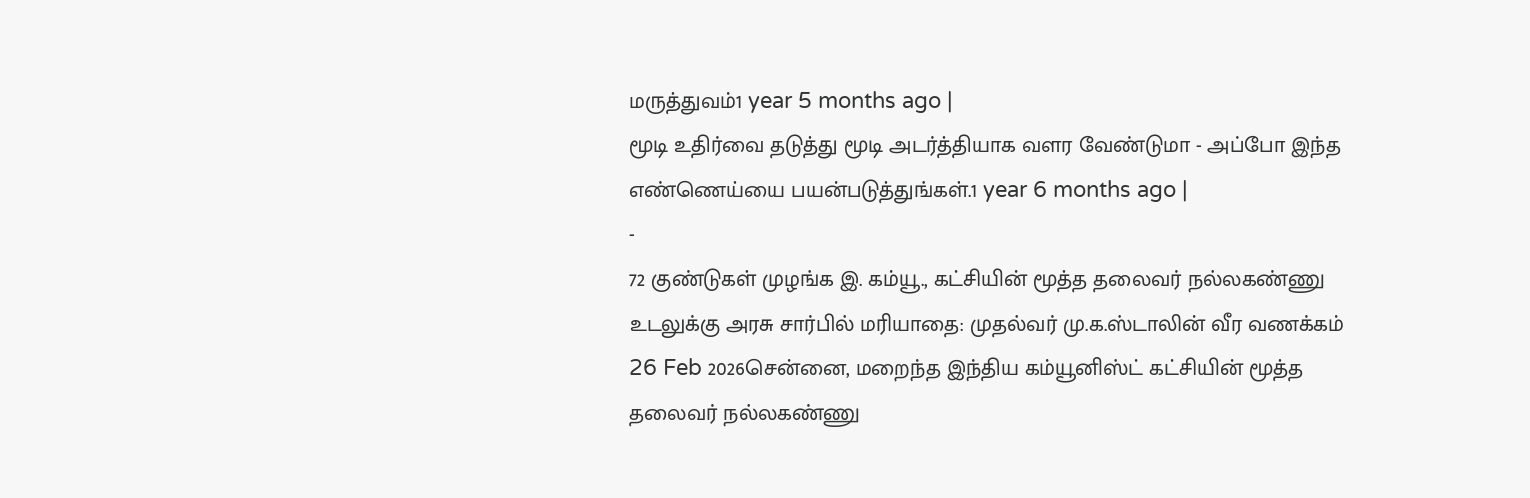மருத்துவம்1 year 5 months ago |
மூடி உதிர்வை தடுத்து மூடி அடர்த்தியாக வளர வேண்டுமா - அப்போ இந்த எண்ணெய்யை பயன்படுத்துங்கள்.1 year 6 months ago |
-
72 குண்டுகள் முழங்க இ. கம்யூ., கட்சியின் மூத்த தலைவர் நல்லகண்ணு உடலுக்கு அரசு சார்பில் மரியாதை: முதல்வர் மு.க.ஸ்டாலின் வீர வணக்கம்
26 Feb 2026சென்னை, மறைந்த இந்திய கம்யூனிஸ்ட் கட்சியின் மூத்த தலைவர் நல்லகண்ணு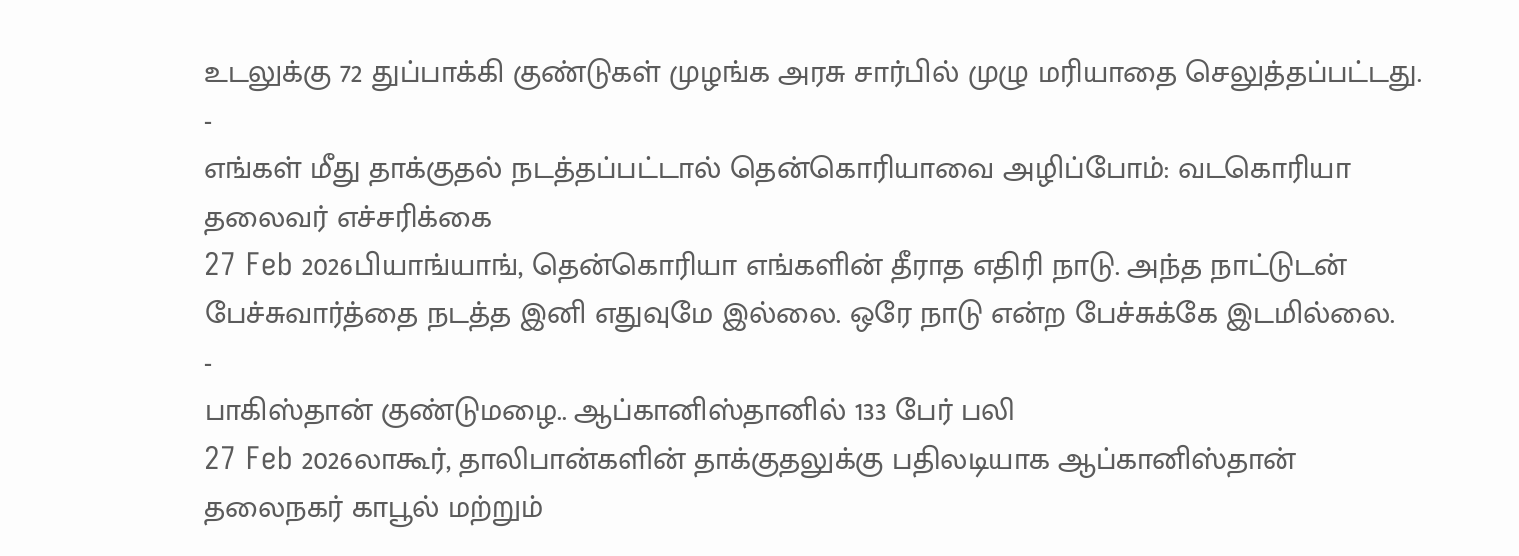உடலுக்கு 72 துப்பாக்கி குண்டுகள் முழங்க அரசு சார்பில் முழு மரியாதை செலுத்தப்பட்டது.
-
எங்கள் மீது தாக்குதல் நடத்தப்பட்டால் தென்கொரியாவை அழிப்போம்: வடகொரியா தலைவர் எச்சரிக்கை
27 Feb 2026பியாங்யாங், தென்கொரியா எங்களின் தீராத எதிரி நாடு. அந்த நாட்டுடன் பேச்சுவார்த்தை நடத்த இனி எதுவுமே இல்லை. ஒரே நாடு என்ற பேச்சுக்கே இடமில்லை.
-
பாகிஸ்தான் குண்டுமழை.. ஆப்கானிஸ்தானில் 133 பேர் பலி
27 Feb 2026லாகூர், தாலிபான்களின் தாக்குதலுக்கு பதிலடியாக ஆப்கானிஸ்தான் தலைநகர் காபூல் மற்றும்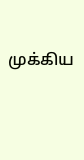முக்கிய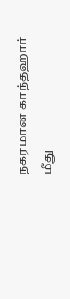நகரமான காந்தஹார் மீது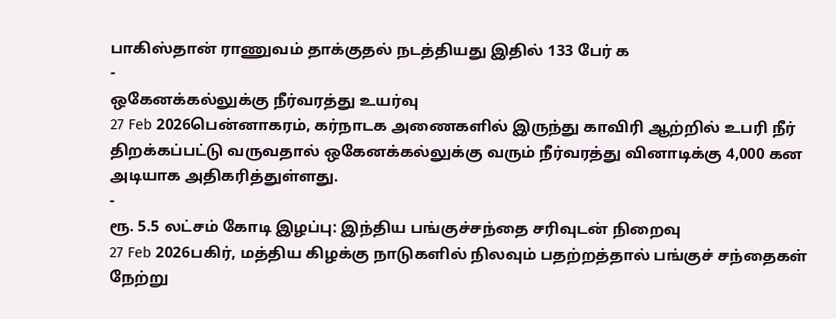பாகிஸ்தான் ராணுவம் தாக்குதல் நடத்தியது இதில் 133 பேர் க
-
ஒகேனக்கல்லுக்கு நீர்வரத்து உயர்வு
27 Feb 2026பென்னாகரம், கர்நாடக அணைகளில் இருந்து காவிரி ஆற்றில் உபரி நீர் திறக்கப்பட்டு வருவதால் ஒகேனக்கல்லுக்கு வரும் நீர்வரத்து வினாடிக்கு 4,000 கன அடியாக அதிகரித்துள்ளது.
-
ரூ. 5.5 லட்சம் கோடி இழப்பு: இந்திய பங்குச்சந்தை சரிவுடன் நிறைவு
27 Feb 2026பகிர், மத்திய கிழக்கு நாடுகளில் நிலவும் பதற்றத்தால் பங்குச் சந்தைகள் நேற்று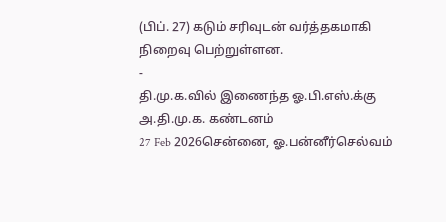(பிப். 27) கடும் சரிவுடன் வர்த்தகமாகி நிறைவு பெற்றுள்ளன.
-
தி.மு.க.வில் இணைந்த ஓ.பி.எஸ்.க்கு அ.தி.மு.க. கண்டனம்
27 Feb 2026சென்னை, ஓ.பன்னீர்செல்வம்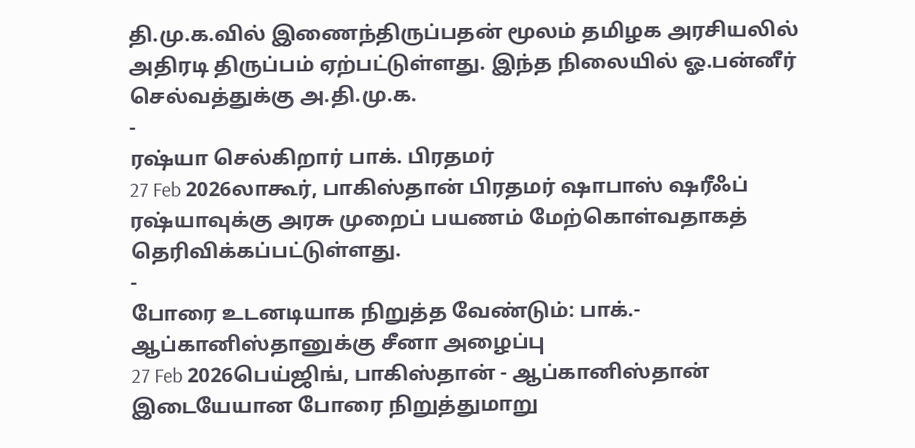தி.மு.க.வில் இணைந்திருப்பதன் மூலம் தமிழக அரசியலில் அதிரடி திருப்பம் ஏற்பட்டுள்ளது. இந்த நிலையில் ஓ.பன்னீர் செல்வத்துக்கு அ.தி.மு.க.
-
ரஷ்யா செல்கிறார் பாக். பிரதமர்
27 Feb 2026லாகூர், பாகிஸ்தான் பிரதமர் ஷாபாஸ் ஷரீஃப் ரஷ்யாவுக்கு அரசு முறைப் பயணம் மேற்கொள்வதாகத் தெரிவிக்கப்பட்டுள்ளது.
-
போரை உடனடியாக நிறுத்த வேண்டும்: பாக்.- ஆப்கானிஸ்தானுக்கு சீனா அழைப்பு
27 Feb 2026பெய்ஜிங், பாகிஸ்தான் - ஆப்கானிஸ்தான் இடையேயான போரை நிறுத்துமாறு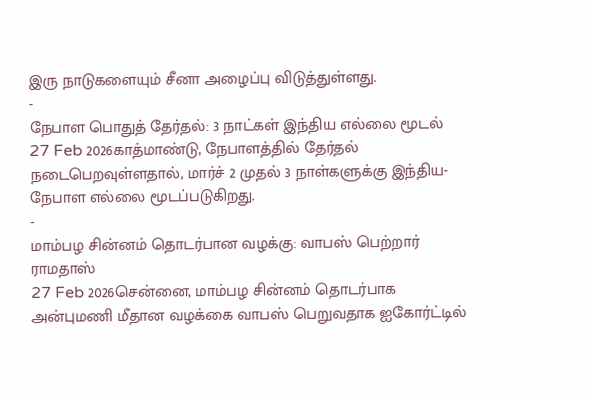இரு நாடுகளையும் சீனா அழைப்பு விடுத்துள்ளது.
-
நேபாள பொதுத் தேர்தல்: 3 நாட்கள் இந்திய எல்லை மூடல்
27 Feb 2026காத்மாண்டு, நேபாளத்தில் தேர்தல் நடைபெறவுள்ளதால், மார்ச் 2 முதல் 3 நாள்களுக்கு இந்திய-நேபாள எல்லை மூடப்படுகிறது.
-
மாம்பழ சின்னம் தொடர்பான வழக்கு: வாபஸ் பெற்றார் ராமதாஸ்
27 Feb 2026சென்னை, மாம்பழ சின்னம் தொடர்பாக அன்புமணி மீதான வழக்கை வாபஸ் பெறுவதாக ஐகோர்ட்டில்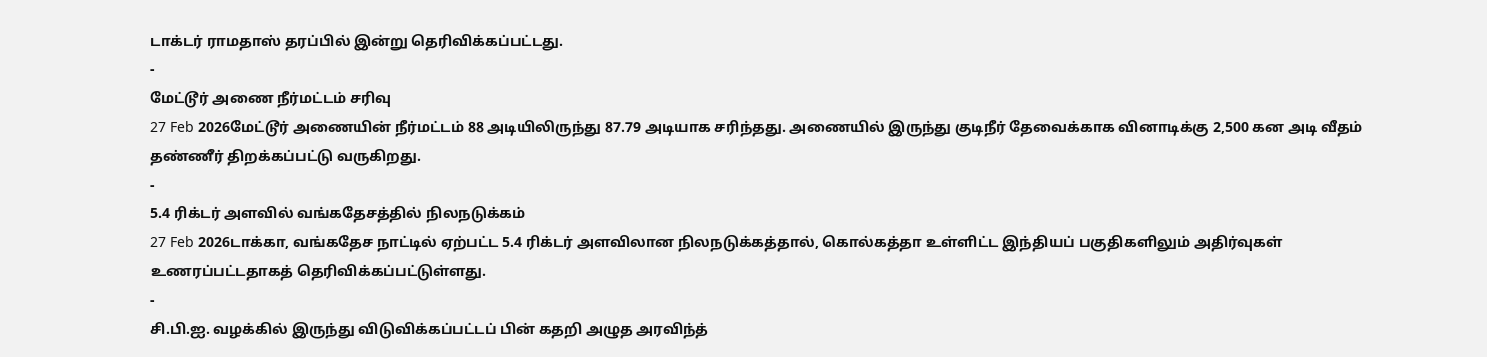டாக்டர் ராமதாஸ் தரப்பில் இன்று தெரிவிக்கப்பட்டது.
-
மேட்டூர் அணை நீர்மட்டம் சரிவு
27 Feb 2026மேட்டூர் அணையின் நீர்மட்டம் 88 அடியிலிருந்து 87.79 அடியாக சரிந்தது. அணையில் இருந்து குடிநீர் தேவைக்காக வினாடிக்கு 2,500 கன அடி வீதம் தண்ணீர் திறக்கப்பட்டு வருகிறது.
-
5.4 ரிக்டர் அளவில் வங்கதேசத்தில் நிலநடுக்கம்
27 Feb 2026டாக்கா, வங்கதேச நாட்டில் ஏற்பட்ட 5.4 ரிக்டர் அளவிலான நிலநடுக்கத்தால், கொல்கத்தா உள்ளிட்ட இந்தியப் பகுதிகளிலும் அதிர்வுகள் உணரப்பட்டதாகத் தெரிவிக்கப்பட்டுள்ளது.
-
சி.பி.ஐ. வழக்கில் இருந்து விடுவிக்கப்பட்டப் பின் கதறி அழுத அரவிந்த்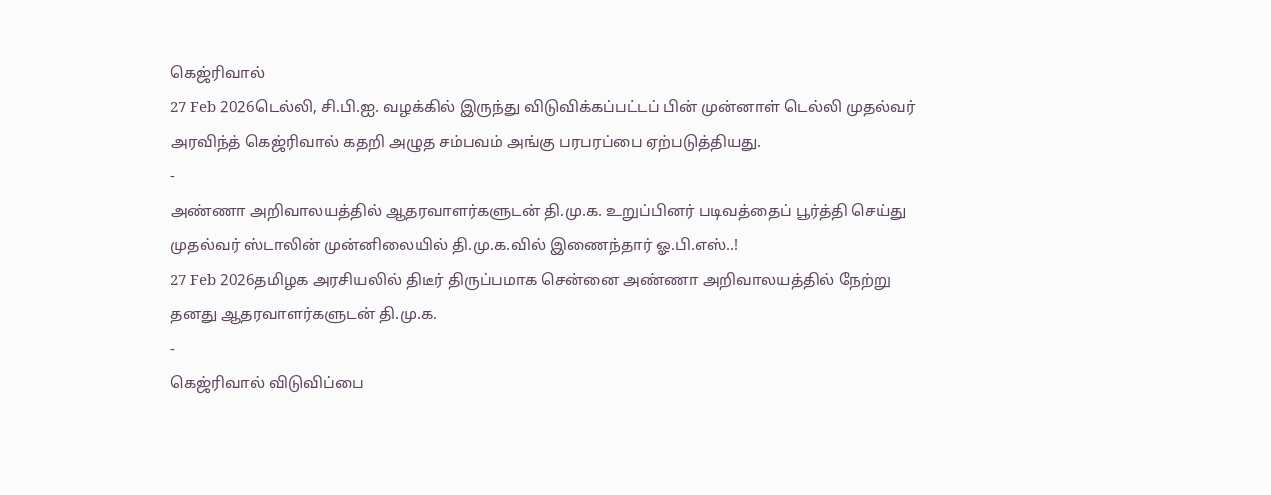கெஜ்ரிவால்
27 Feb 2026டெல்லி, சி.பி.ஐ. வழக்கில் இருந்து விடுவிக்கப்பட்டப் பின் முன்னாள் டெல்லி முதல்வர் அரவிந்த் கெஜ்ரிவால் கதறி அழுத சம்பவம் அங்கு பரபரப்பை ஏற்படுத்தியது.
-
அண்ணா அறிவாலயத்தில் ஆதரவாளர்களுடன் தி.மு.க. உறுப்பினர் படிவத்தைப் பூர்த்தி செய்து முதல்வர் ஸ்டாலின் முன்னிலையில் தி.மு.க.வில் இணைந்தார் ஓ.பி.எஸ்..!
27 Feb 2026தமிழக அரசியலில் திடீர் திருப்பமாக சென்னை அண்ணா அறிவாலயத்தில் நேற்று தனது ஆதரவாளர்களுடன் தி.மு.க.
-
கெஜ்ரிவால் விடுவிப்பை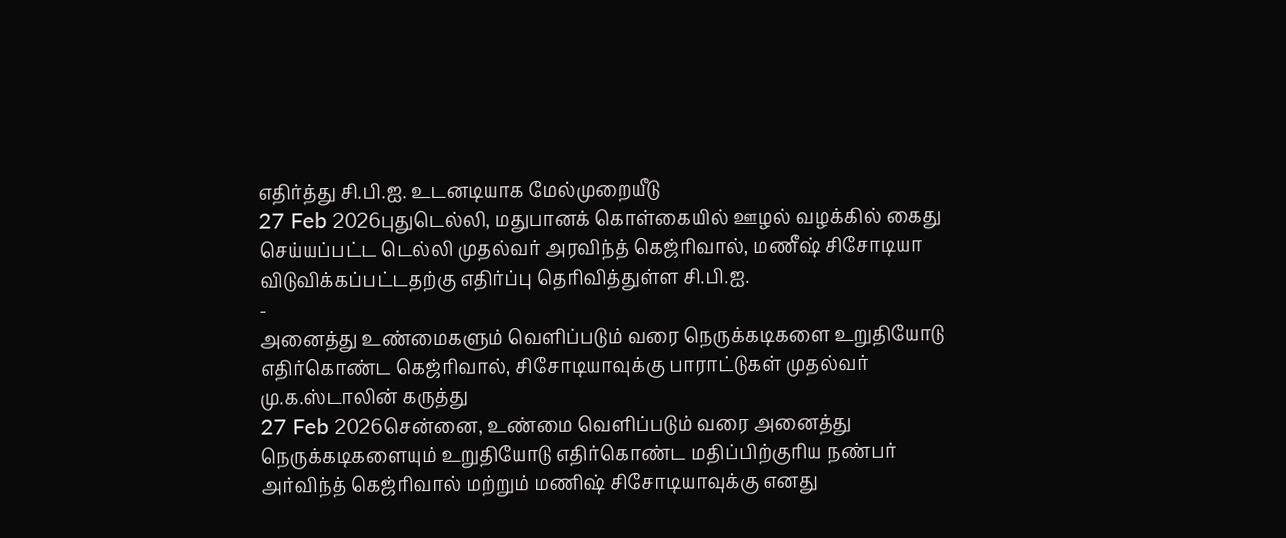எதிர்த்து சி.பி.ஐ. உடனடியாக மேல்முறையீடு
27 Feb 2026புதுடெல்லி, மதுபானக் கொள்கையில் ஊழல் வழக்கில் கைது செய்யப்பட்ட டெல்லி முதல்வர் அரவிந்த் கெஜ்ரிவால், மணீஷ் சிசோடியா விடுவிக்கப்பட்டதற்கு எதிர்ப்பு தெரிவித்துள்ள சி.பி.ஐ.
-
அனைத்து உண்மைகளும் வெளிப்படும் வரை நெருக்கடிகளை உறுதியோடு எதிர்கொண்ட கெஜ்ரிவால், சிசோடியாவுக்கு பாராட்டுகள் முதல்வர் மு.க.ஸ்டாலின் கருத்து
27 Feb 2026சென்னை, உண்மை வெளிப்படும் வரை அனைத்து நெருக்கடிகளையும் உறுதியோடு எதிர்கொண்ட மதிப்பிற்குரிய நண்பர் அர்விந்த் கெஜ்ரிவால் மற்றும் மணிஷ் சிசோடியாவுக்கு எனது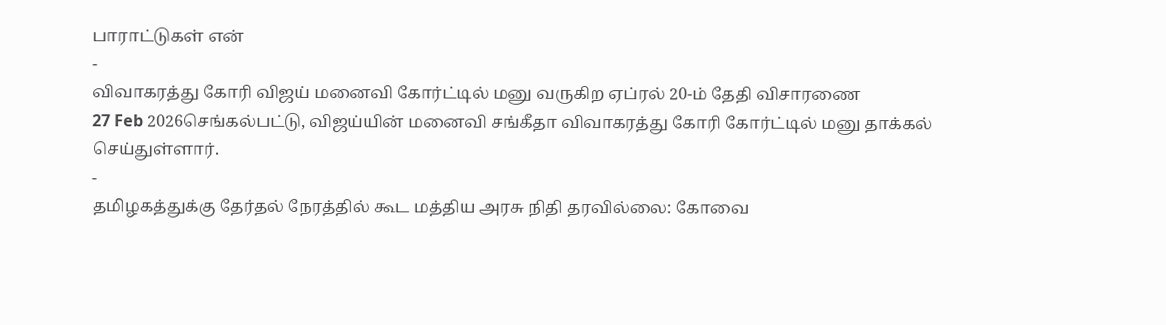பாராட்டுகள் என்
-
விவாகரத்து கோரி விஜய் மனைவி கோர்ட்டில் மனு வருகிற ஏப்ரல் 20-ம் தேதி விசாரணை
27 Feb 2026செங்கல்பட்டு, விஜய்யின் மனைவி சங்கீதா விவாகரத்து கோரி கோர்ட்டில் மனு தாக்கல் செய்துள்ளார்.
-
தமிழகத்துக்கு தேர்தல் நேரத்தில் கூட மத்திய அரசு நிதி தரவில்லை: கோவை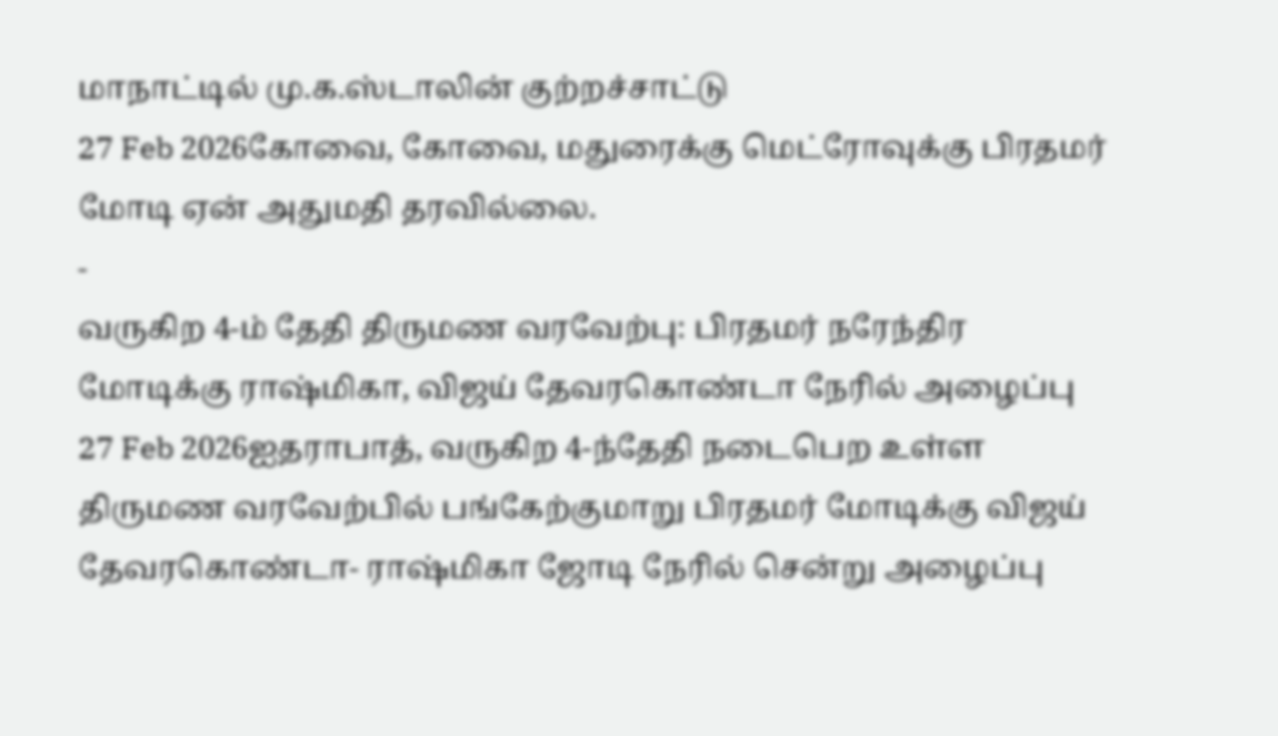மாநாட்டில் மு.க.ஸ்டாலின் குற்றச்சாட்டு
27 Feb 2026கோவை, கோவை, மதுரைக்கு மெட்ரோவுக்கு பிரதமர் மோடி ஏன் அதுமதி தரவில்லை.
-
வருகிற 4-ம் தேதி திருமண வரவேற்பு: பிரதமர் நரேந்திர மோடிக்கு ராஷ்மிகா, விஜய் தேவரகொண்டா நேரில் அழைப்பு
27 Feb 2026ஐதராபாத், வருகிற 4-ந்தேதி நடைபெற உள்ள திருமண வரவேற்பில் பங்கேற்குமாறு பிரதமர் மோடிக்கு விஜய் தேவரகொண்டா- ராஷ்மிகா ஜோடி நேரில் சென்று அழைப்பு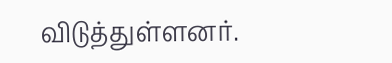விடுத்துள்ளனர்.